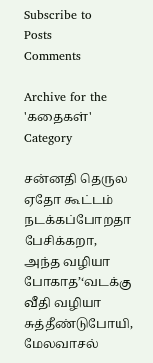Subscribe to
Posts
Comments

Archive for the 'கதைகள்' Category

சன்னதி தெருல ஏதோ கூட்டம் நடக்கப்போறதா பேசிக்கறா, அந்த வழியா போகாத’‘வடக்கு வீதி வழியா சுத்தீண்டுபோயி, மேலவாசல்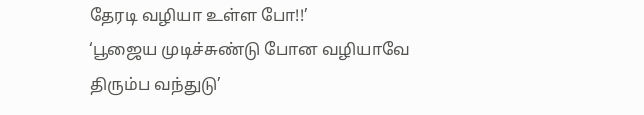தேரடி வழியா உள்ள போ!!’
‘பூஜைய முடிச்சுண்டு போன வழியாவே திரும்ப வந்துடு’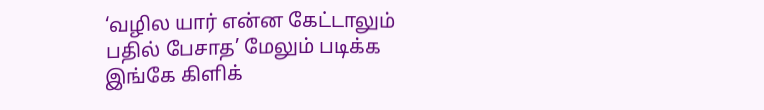‘வழில யார் என்ன கேட்டாலும் பதில் பேசாத’ மேலும் படிக்க இங்கே கிளிக்